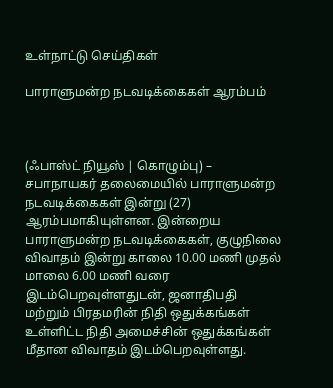உள்நாட்டு செய்திகள்

பாராளுமன்ற நடவடிக்கைகள் ஆரம்பம்



(ஃபாஸ்ட் நியூஸ் | கொழும்பு) –  சபாநாயகர் தலைமையில் பாராளுமன்ற நடவடிக்கைகள் இன்று (27) ஆரம்பமாகியுள்ளன. இன்றைய பாராளுமன்ற நடவடிக்கைகள், குழுநிலை விவாதம் இன்று காலை 10.00 மணி முதல் மாலை 6.00 மணி வரை இடம்பெறவுள்ளதுடன், ஜனாதிபதி மற்றும் பிரதமரின் நிதி ஒதுக்கங்கள் உள்ளிட்ட நிதி அமைச்சின் ஒதுக்கங்கள் மீதான விவாதம் இடம்பெறவுள்ளது.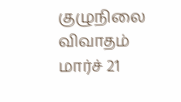குழுநிலை விவாதம் மார்ச் 21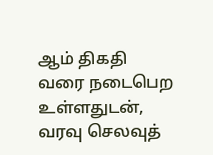ஆம் திகதி வரை நடைபெற உள்ளதுடன், வரவு செலவுத்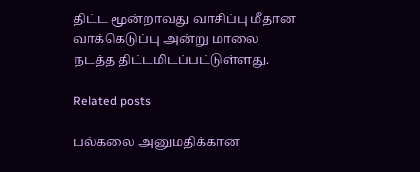திட்ட மூன்றாவது வாசிப்பு மீதான வாக்கெடுப்பு அன்று மாலை நடத்த திட்டமிடப்பட்டுள்ளது.

Related posts

பல்கலை அனுமதிக்கான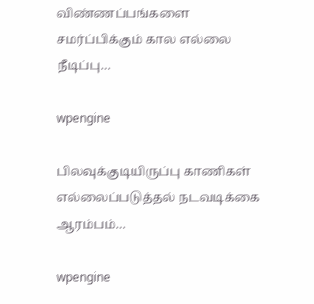விண்ணப்பங்களை சமர்ப்பிக்கும் கால எல்லை நீடிப்பு…

wpengine

பிலவுக்குடியிருப்பு காணிகள் எல்லைப்படுத்தல் நடவடிக்கை ஆரம்பம்…

wpengine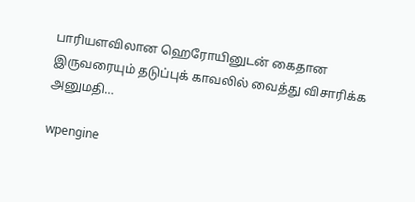பாரியளவிலான ஹெரோயினுடன் கைதான இருவரையும் தடுப்புக் காவலில் வைத்து விசாரிக்க அனுமதி…

wpengine